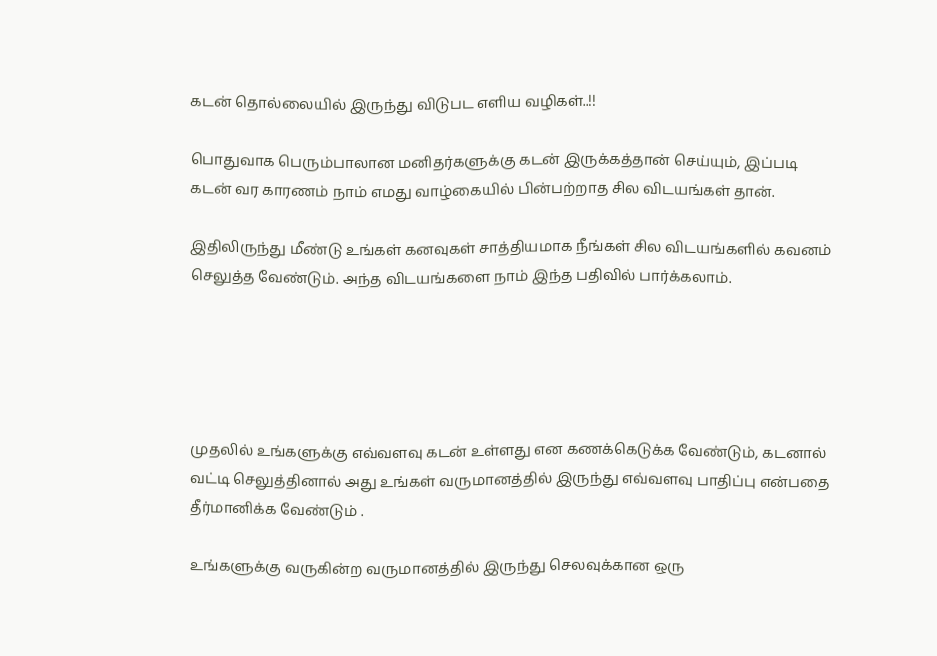கடன் தொல்லையில் இருந்து விடுபட எளிய வழிகள்..!!

பொதுவாக பெரும்பாலான மனிதர்களுக்கு கடன் இருக்கத்தான் செய்யும், இப்படி கடன் வர காரணம் நாம் எமது வாழ்கையில் பின்பற்றாத சில விடயங்கள் தான்.

இதிலிருந்து மீண்டு உங்கள் கனவுகள் சாத்தியமாக நீங்கள் சில விடயங்களில் கவனம் செலுத்த வேண்டும். அந்த விடயங்களை நாம் இந்த பதிவில் பார்க்கலாம்.





முதலில் உங்களுக்கு எவ்வளவு கடன் உள்ளது என கணக்கெடுக்க வேண்டும், கடனால் வட்டி செலுத்தினால் அது உங்கள் வருமானத்தில் இருந்து எவ்வளவு பாதிப்பு என்பதை தீர்மானிக்க வேண்டும் .

உங்களுக்கு வருகின்ற வருமானத்தில் இருந்து செலவுக்கான ஒரு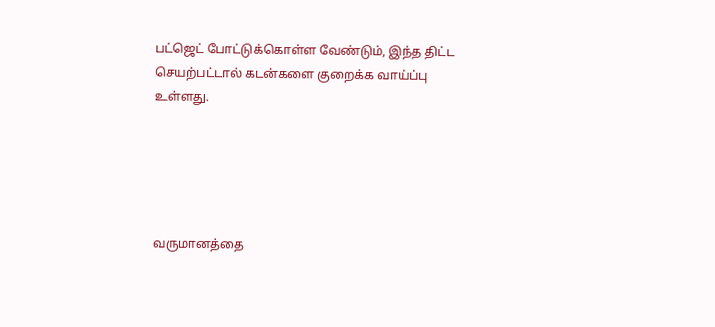பட்ஜெட் போட்டுக்கொள்ள வேண்டும், இந்த திட்ட செயற்பட்டால் கடன்களை குறைக்க வாய்ப்பு உள்ளது.





வருமானத்தை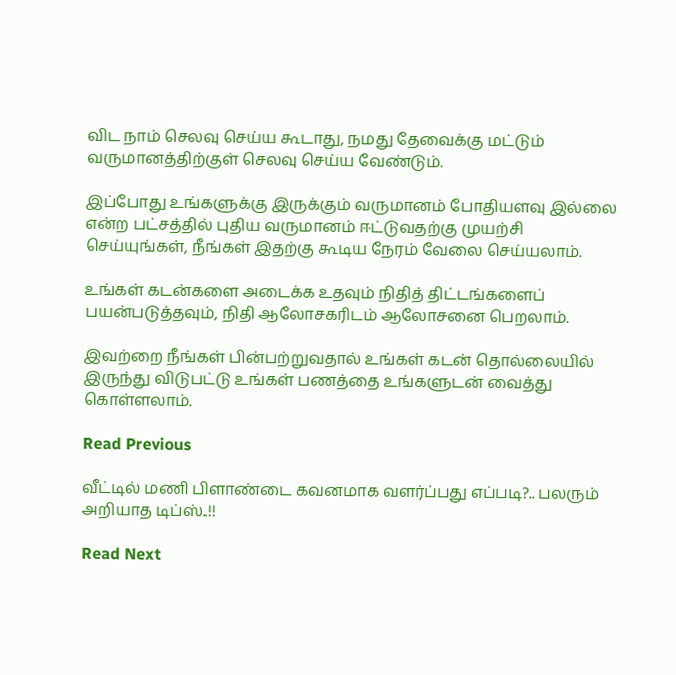விட நாம் செலவு செய்ய கூடாது, நமது தேவைக்கு மட்டும் வருமானத்திற்குள் செலவு செய்ய வேண்டும்.

இப்போது உங்களுக்கு இருக்கும் வருமானம் போதியளவு இல்லை என்ற பட்சத்தில் புதிய வருமானம் ஈட்டுவதற்கு முயற்சி செய்யுங்கள், நீங்கள் இதற்கு கூடிய நேரம் வேலை செய்யலாம்.

உங்கள் கடன்களை அடைக்க உதவும் நிதித் திட்டங்களைப் பயன்படுத்தவும், நிதி ஆலோசகரிடம் ஆலோசனை பெறலாம்.

இவற்றை நீங்கள் பின்பற்றுவதால் உங்கள் கடன் தொல்லையில் இருந்து விடுபட்டு உங்கள் பணத்தை உங்களுடன் வைத்து கொள்ளலாம்.

Read Previous

வீட்டில் மணி பிளாண்டை கவனமாக வளர்ப்பது எப்படி?.. பலரும் அறியாத டிப்ஸ்..!!

Read Next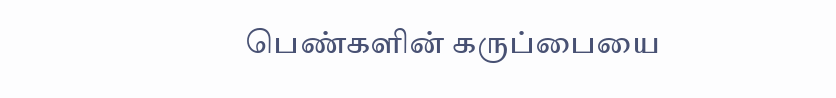பெண்களின் கருப்பையை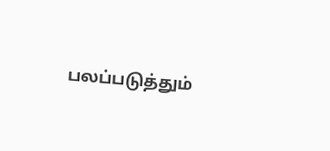பலப்படுத்தும்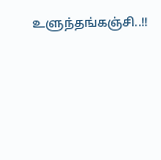உளுந்தங்கஞ்சி..!!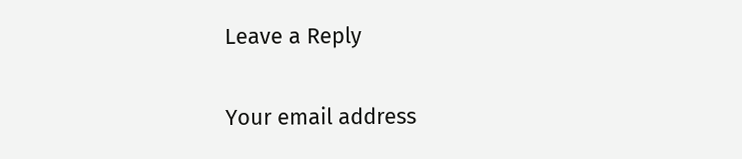Leave a Reply

Your email address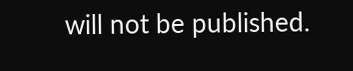will not be published.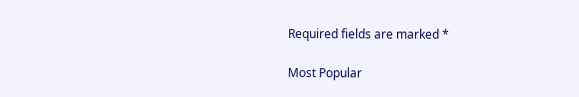Required fields are marked *

Most Popular